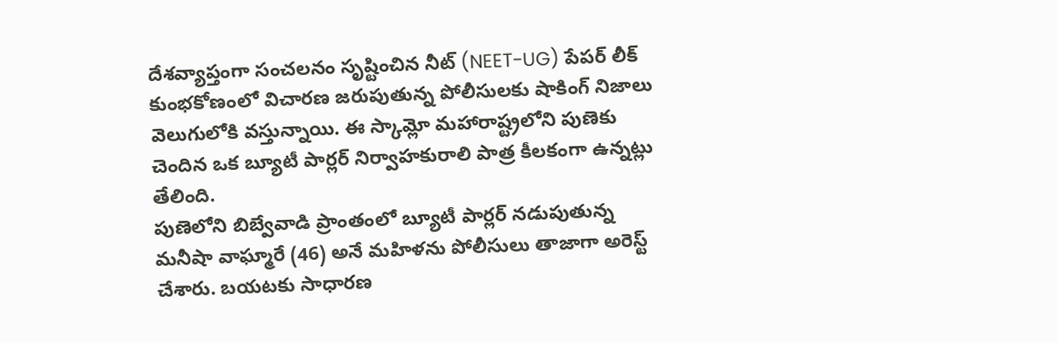దేశవ్యాప్తంగా సంచలనం సృష్టించిన నీట్ (NEET-UG) పేపర్ లీక్ కుంభకోణంలో విచారణ జరుపుతున్న పోలీసులకు షాకింగ్ నిజాలు వెలుగులోకి వస్తున్నాయి. ఈ స్కామ్లో మహారాష్ట్రలోని పుణెకు చెందిన ఒక బ్యూటీ పార్లర్ నిర్వాహకురాలి పాత్ర కీలకంగా ఉన్నట్లు తేలింది.
పుణెలోని బిబ్వేవాడి ప్రాంతంలో బ్యూటీ పార్లర్ నడుపుతున్న మనీషా వాఘ్మారే (46) అనే మహిళను పోలీసులు తాజాగా అరెస్ట్ చేశారు. బయటకు సాధారణ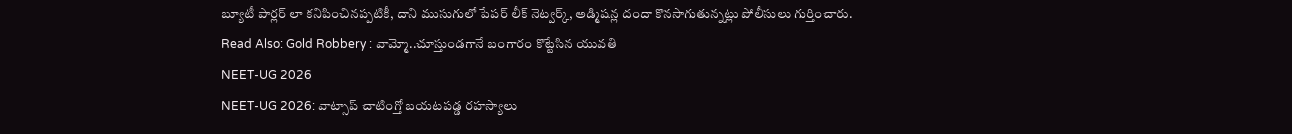బ్యూటీ పార్లర్ లా కనిపించినప్పటికీ, దాని ముసుగులో పేపర్ లీక్ నెట్వర్క్, అడ్మిషన్ల దందా కొనసాగుతున్నట్లు పోలీసులు గుర్తించారు.
Read Also: Gold Robbery : వామ్మో..చూస్తుండగానే బంగారం కొట్టేసిన యువతి
NEET-UG 2026
NEET-UG 2026: వాట్సాప్ చాటింగ్తో బయటపడ్డ రహస్యాలు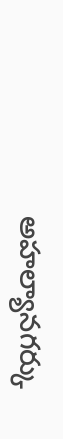అహల్యానగర్కు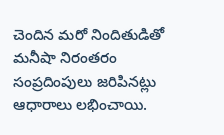చెందిన మరో నిందితుడితో మనీషా నిరంతరం సంప్రదింపులు జరిపినట్లు ఆధారాలు లభించాయి.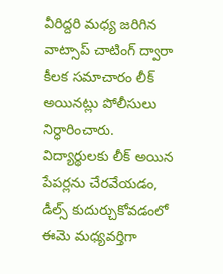వీరిద్దరి మధ్య జరిగిన వాట్సాప్ చాటింగ్ ద్వారా కీలక సమాచారం లీక్ అయినట్లు పోలీసులు నిర్ధారించారు. విద్యార్థులకు లీక్ అయిన పేపర్లను చేరవేయడం, డీల్స్ కుదుర్చుకోవడంలో ఈమె మధ్యవర్తిగా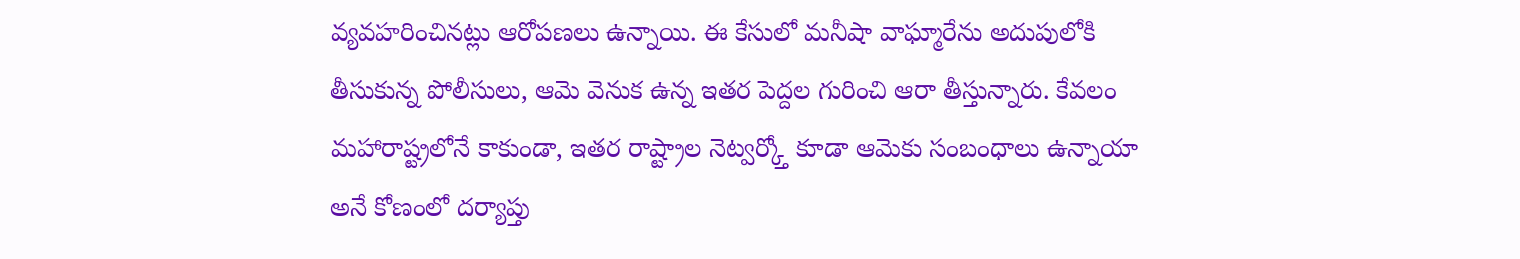వ్యవహరించినట్లు ఆరోపణలు ఉన్నాయి. ఈ కేసులో మనీషా వాఘ్మారేను అదుపులోకి తీసుకున్న పోలీసులు, ఆమె వెనుక ఉన్న ఇతర పెద్దల గురించి ఆరా తీస్తున్నారు. కేవలం మహారాష్ట్రలోనే కాకుండా, ఇతర రాష్ట్రాల నెట్వర్క్తో కూడా ఆమెకు సంబంధాలు ఉన్నాయా అనే కోణంలో దర్యాప్తు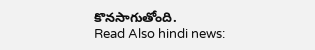కొనసాగుతోంది.
Read Also hindi news: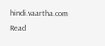hindi.vaartha.com
Read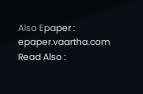Also Epaper : epaper.vaartha.com
Read Also :